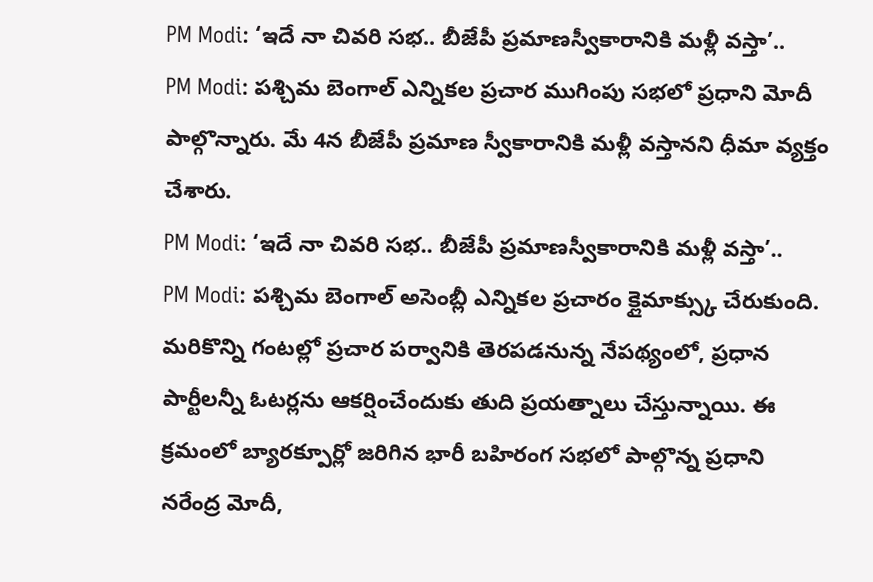PM Modi: ‘ఇదే నా చివరి సభ.. బీజేపీ ప్రమాణస్వీకారానికి మళ్లీ వస్తా’..
PM Modi: పశ్చిమ బెంగాల్ ఎన్నికల ప్రచార ముగింపు సభలో ప్రధాని మోదీ పాల్గొన్నారు. మే 4న బీజేపీ ప్రమాణ స్వీకారానికి మళ్లీ వస్తానని ధీమా వ్యక్తం చేశారు.
PM Modi: ‘ఇదే నా చివరి సభ.. బీజేపీ ప్రమాణస్వీకారానికి మళ్లీ వస్తా’..
PM Modi: పశ్చిమ బెంగాల్ అసెంబ్లీ ఎన్నికల ప్రచారం క్లైమాక్స్కు చేరుకుంది. మరికొన్ని గంటల్లో ప్రచార పర్వానికి తెరపడనున్న నేపథ్యంలో, ప్రధాన పార్టీలన్నీ ఓటర్లను ఆకర్షించేందుకు తుది ప్రయత్నాలు చేస్తున్నాయి. ఈ క్రమంలో బ్యారక్పూర్లో జరిగిన భారీ బహిరంగ సభలో పాల్గొన్న ప్రధాని నరేంద్ర మోదీ,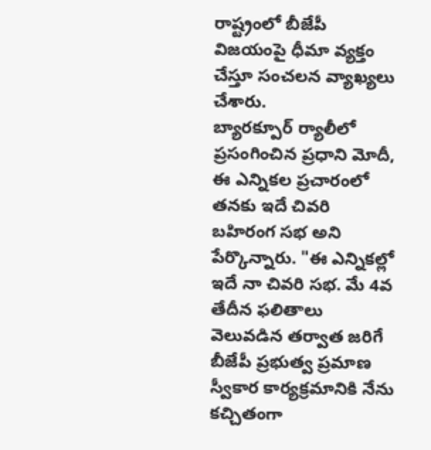రాష్ట్రంలో బీజేపీ విజయంపై ధీమా వ్యక్తం చేస్తూ సంచలన వ్యాఖ్యలు చేశారు.
బ్యారక్పూర్ ర్యాలీలో ప్రసంగించిన ప్రధాని మోదీ, ఈ ఎన్నికల ప్రచారంలో తనకు ఇదే చివరి బహిరంగ సభ అని పేర్కొన్నారు. "ఈ ఎన్నికల్లో ఇదే నా చివరి సభ. మే 4వ తేదీన ఫలితాలు వెలువడిన తర్వాత జరిగే బీజేపీ ప్రభుత్వ ప్రమాణ స్వీకార కార్యక్రమానికి నేను కచ్చితంగా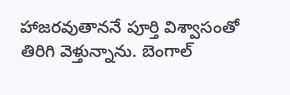హాజరవుతాననే పూర్తి విశ్వాసంతో తిరిగి వెళ్తున్నాను. బెంగాల్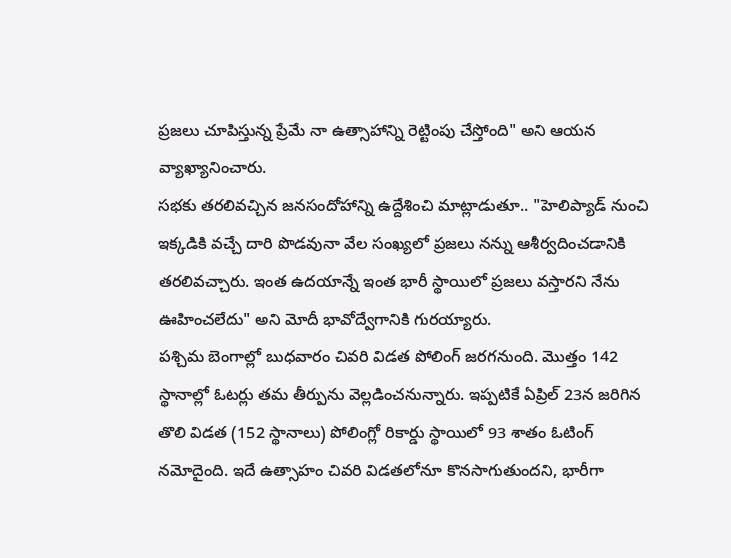ప్రజలు చూపిస్తున్న ప్రేమే నా ఉత్సాహాన్ని రెట్టింపు చేస్తోంది" అని ఆయన వ్యాఖ్యానించారు.
సభకు తరలివచ్చిన జనసందోహాన్ని ఉద్దేశించి మాట్లాడుతూ.. "హెలిప్యాడ్ నుంచి ఇక్కడికి వచ్చే దారి పొడవునా వేల సంఖ్యలో ప్రజలు నన్ను ఆశీర్వదించడానికి తరలివచ్చారు. ఇంత ఉదయాన్నే ఇంత భారీ స్థాయిలో ప్రజలు వస్తారని నేను ఊహించలేదు" అని మోదీ భావోద్వేగానికి గురయ్యారు.
పశ్చిమ బెంగాల్లో బుధవారం చివరి విడత పోలింగ్ జరగనుంది. మొత్తం 142 స్థానాల్లో ఓటర్లు తమ తీర్పును వెల్లడించనున్నారు. ఇప్పటికే ఏప్రిల్ 23న జరిగిన తొలి విడత (152 స్థానాలు) పోలింగ్లో రికార్డు స్థాయిలో 93 శాతం ఓటింగ్ నమోదైంది. ఇదే ఉత్సాహం చివరి విడతలోనూ కొనసాగుతుందని, భారీగా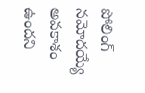పోలింగ్ నమోదయ్యే అవకాశం ఉందని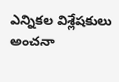ఎన్నికల విశ్లేషకులు అంచనా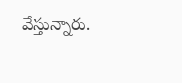వేస్తున్నారు.